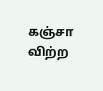கஞ்சா விற்ற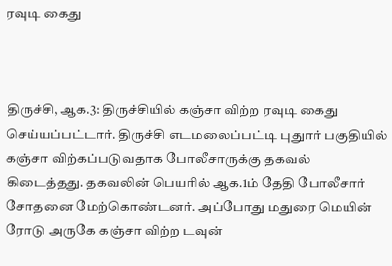ரவுடி கைது



திருச்சி, ஆக.3: திருச்சியில் கஞ்சா விற்ற ரவுடி கைது செய்யப்பட்டார். திருச்சி எடமலைப்பட்டி புதுார் பகுதியில் கஞ்சா விற்கப்படுவதாக போலீசாருக்கு தகவல் கிடைத்தது. தகவலின் பெயரில் ஆக.1ம் தேதி போலீசார் சோதனை மேற்கொண்டனர். அப்போது மதுரை மெயின் ரோடு அருகே கஞ்சா விற்ற டவுன்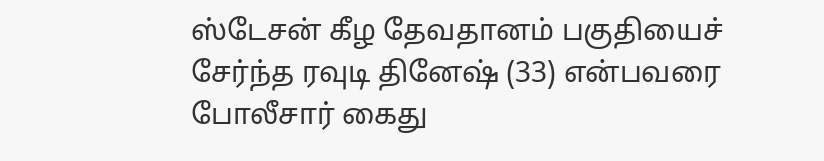ஸ்டேசன் கீழ தேவதானம் பகுதியைச் சேர்ந்த ரவுடி தினேஷ் (33) என்பவரை போலீசார் கைது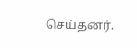செய்தனர்.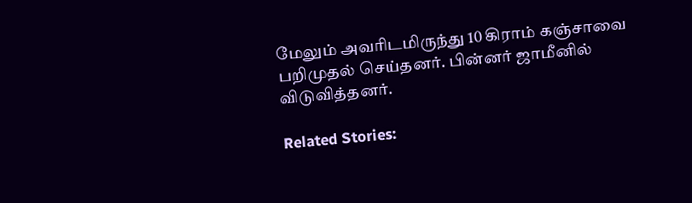மேலும் அவரிடமிருந்து 10 கிராம் கஞ்சாவை பறிமுதல் செய்தனர். பின்னர் ஜாமீனில் விடுவித்தனர்.

Related Stories: